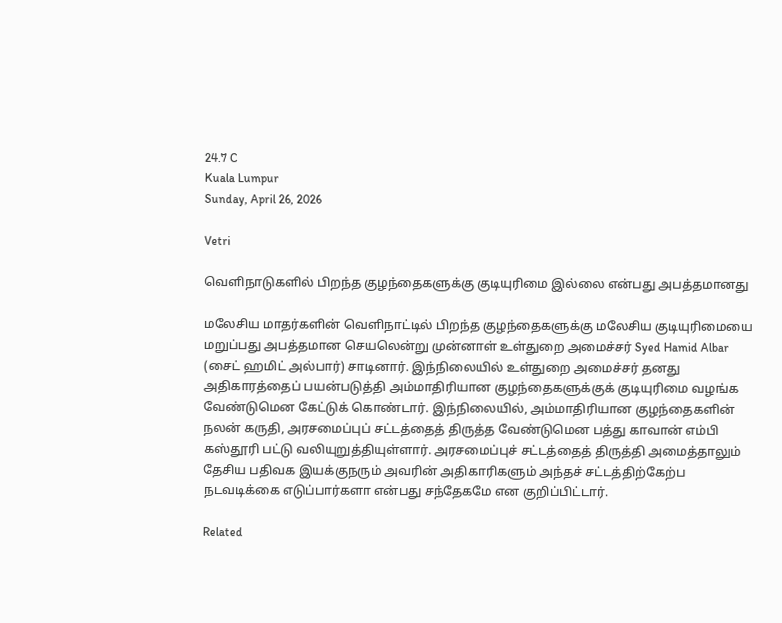24.7 C
Kuala Lumpur
Sunday, April 26, 2026

Vetri

வெளிநாடுகளில் பிறந்த குழந்தைகளுக்கு குடியுரிமை இல்லை என்பது அபத்தமானது

மலேசிய மாதர்களின் வெளிநாட்டில் பிறந்த குழந்தைகளுக்கு மலேசிய குடியுரிமையை மறுப்பது அபத்தமான செயலென்று முன்னாள் உள்துறை அமைச்சர் Syed Hamid Albar (சைட் ஹமிட் அல்பார்) சாடினார். இந்நிலையில் உள்துறை அமைச்சர் தனது அதிகாரத்தைப் பயன்படுத்தி அம்மாதிரியான குழந்தைகளுக்குக் குடியுரிமை வழங்க வேண்டுமென கேட்டுக் கொண்டார். இந்நிலையில், அம்மாதிரியான குழந்தைகளின் நலன் கருதி, அரசமைப்புப் சட்டத்தைத் திருத்த வேண்டுமென பத்து காவான் எம்பி கஸ்தூரி பட்டு வலியுறுத்தியுள்ளார். அரசமைப்புச் சட்டத்தைத் திருத்தி அமைத்தாலும் தேசிய பதிவக இயக்குநரும் அவரின் அதிகாரிகளும் அந்தச் சட்டத்திற்கேற்ப நடவடிக்கை எடுப்பார்களா என்பது சந்தேகமே என குறிப்பிட்டார்.

Related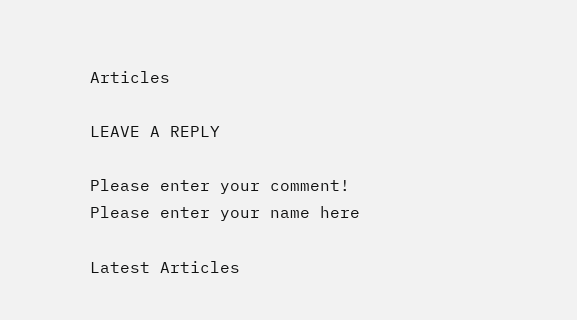Articles

LEAVE A REPLY

Please enter your comment!
Please enter your name here

Latest Articles